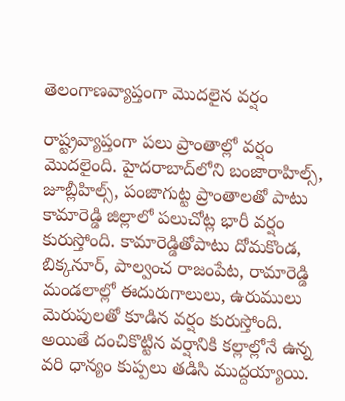తెలంగాణవ్యాప్తంగా మొదలైన వర్షం

రాష్ట్రవ్యాప్తంగా పలు ప్రాంతాల్లో వర్షం మొదలైంది. హైదరాబాద్‌లోని బంజారాహిల్స్, జూబ్లీహిల్స్, పంజాగుట్ట ప్రాంతాలతో పాటు కామారెడ్డి జిల్లాలో పలుచోట్ల భారీ వర్షం కురుస్తోంది. కామారెడ్డితోపాటు దోమకొండ, బిక్కనూర్, పాల్వంచ రాజంపేట, రామారెడ్డి మండలాల్లో ఈదురుగాలులు, ఉరుములు మెరుపులతో కూడిన వర్షం కురుస్తోంది. అయితే దంచికొట్టిన వర్షానికి కల్లాల్లోనే ఉన్న వరి ధాన్యం కుప్పలు తడిసి ముద్దయ్యాయి.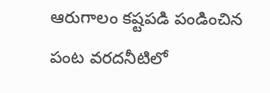ఆరుగాలం కష్టపడి పండించిన పంట వరదనీటిలో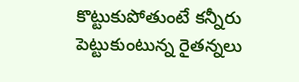కొట్టుకుపోతుంటే కన్నీరు పెట్టుకుంటున్న రైతన్నలు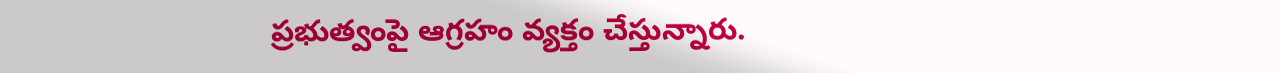ప్రభుత్వంపై ఆగ్రహం వ్యక్తం చేస్తున్నారు.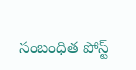సంబంధిత పోస్ట్